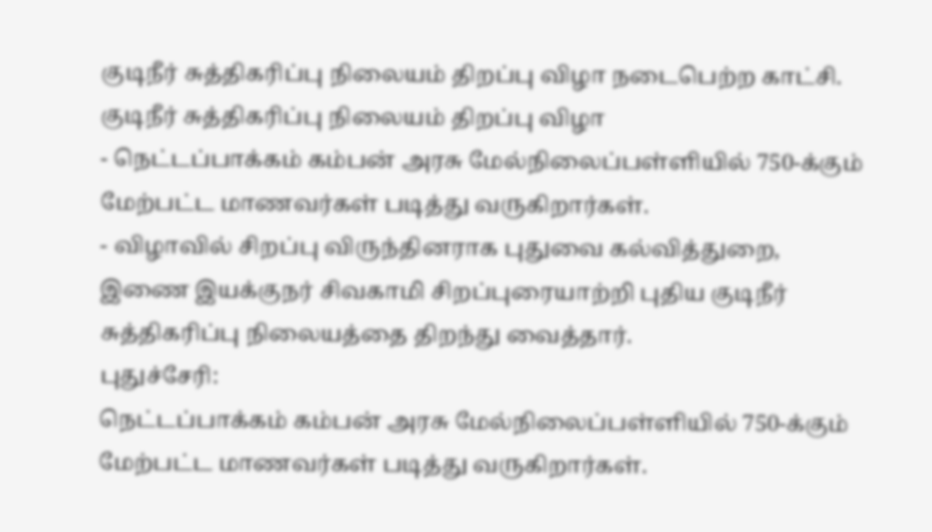குடிநீர் சுத்திகரிப்பு நிலையம் திறப்பு விழா நடைபெற்ற காட்சி.
குடிநீர் சுத்திகரிப்பு நிலையம் திறப்பு விழா
- நெட்டப்பாக்கம் கம்பன் அரசு மேல்நிலைப்பள்ளியில் 750-க்கும் மேற்பட்ட மாணவர்கள் படித்து வருகிறார்கள்.
- விழாவில் சிறப்பு விருந்தினராக புதுவை கல்வித்துறை, இணை இயக்குநர் சிவகாமி சிறப்புரையாற்றி புதிய குடிநீர் சுத்திகரிப்பு நிலையத்தை திறந்து வைத்தார்.
புதுச்சேரி:
நெட்டப்பாக்கம் கம்பன் அரசு மேல்நிலைப்பள்ளியில் 750-க்கும் மேற்பட்ட மாணவர்கள் படித்து வருகிறார்கள்.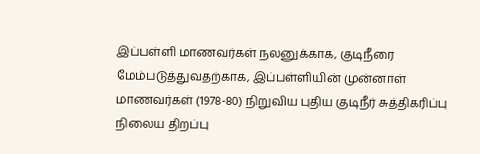இப்பள்ளி மாணவர்கள் நலனுக்காக, குடிநீரை மேம்படுத்துவதற்காக, இப்பள்ளியின் முன்னாள் மாணவர்கள் (1978-80) நிறுவிய புதிய குடிநீர் சுத்திகரிப்பு நிலைய திறப்பு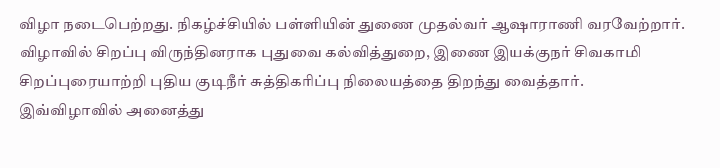விழா நடைபெற்றது. நிகழ்ச்சியில் பள்ளியின் துணை முதல்வர் ஆஷாராணி வரவேற்றார்.
விழாவில் சிறப்பு விருந்தினராக புதுவை கல்வித்துறை, இணை இயக்குநர் சிவகாமி சிறப்புரையாற்றி புதிய குடிநீர் சுத்திகரிப்பு நிலையத்தை திறந்து வைத்தார்.
இவ்விழாவில் அனைத்து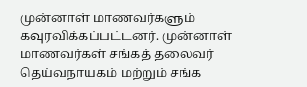முன்னாள் மாணவர்களும் கவுரவிக்கப்பட்டனர். முன்னாள் மாணவர்கள் சங்கத் தலைவர் தெய்வநாயகம் மற்றும் சங்க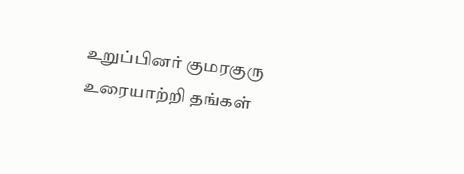உறுப்பினர் குமரகுரு உரையாற்றி தங்கள்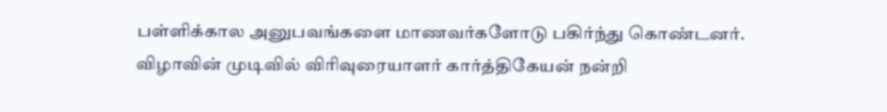பள்ளிக்கால அனுபவங்களை மாணவர்களோடு பகிர்ந்து கொண்டனர்.
விழாவின் முடிவில் விரிவுரையாளர் கார்த்திகேயன் நன்றி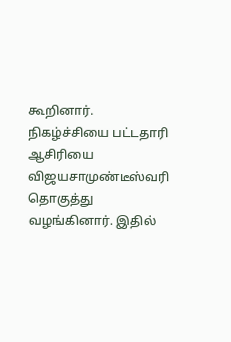கூறினார். நிகழ்ச்சியை பட்டதாரி ஆசிரியை விஜயசாமுண்டீஸ்வரி தொகுத்து வழங்கினார். இதில்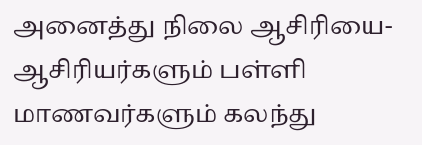அனைத்து நிலை ஆசிரியை- ஆசிரியர்களும் பள்ளி மாணவர்களும் கலந்து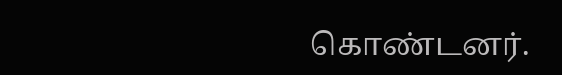கொண்டனர்.